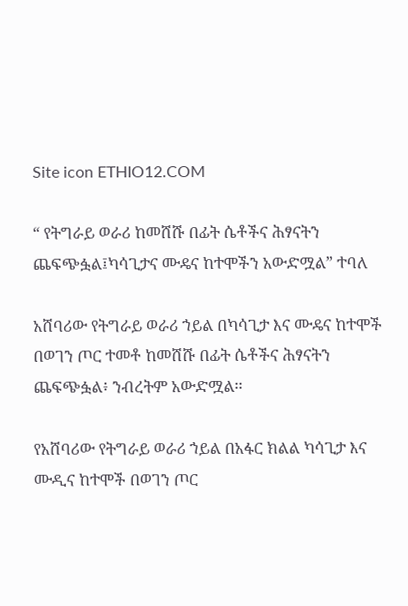Site icon ETHIO12.COM

“ የትግራይ ወራሪ ከመሸሹ በፊት ሴቶችና ሕፃናትን ጨፍጭፏል፤ካሳጊታና ሙዴና ከተሞችን አውድሟል” ተባለ

አሸባሪው የትግራይ ወራሪ ኀይል በካሳጊታ እና ሙዴና ከተሞች በወገን ጦር ተመቶ ከመሸሹ በፊት ሴቶችና ሕፃናትን ጨፍጭፏል፥ ንብረትም አውድሟል፡፡

የአሸባሪው የትግራይ ወራሪ ኀይል በአፋር ክልል ካሳጊታ እና ሙዲና ከተሞች በወገን ጦር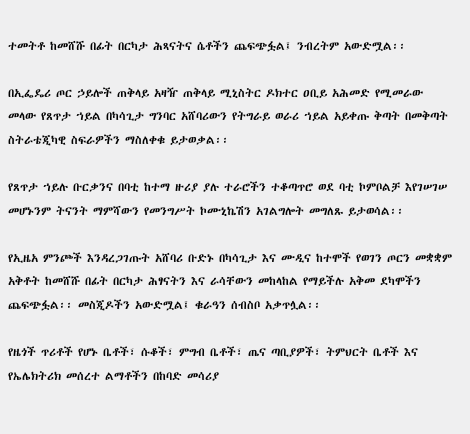ተመትቶ ከመሸሹ በፊት በርካታ ሕጻናትና ሴቶችን ጨፍጭፏል፤ ንብረትም አውድሟል፡፡

በኢፌዴሪ ጦር ኃይሎች ጠቅላይ አዛዥ ጠቅላይ ሚኒስትር ዶክተር ዐቢይ አሕመድ የሚመራው መላው የጸጥታ ኀይል በካሳጊታ ግንባር አሸባሪውን የትግራይ ወራሪ ኀይል አይቀጡ ቅጣት በመቅጣት ስትራቴጂካዊ ስፍራዎችን ማስለቀቁ ይታወቃል፡፡

የጸጥታ ኀይሉ ቡርቃንና በባቲ ከተማ ዙሪያ ያሉ ተራሮችን ተቆጣጥሮ ወደ ባቲ ኮምቦልቻ እየገሠገሠ መሆኑንም ትናንት ማምሻውን የመንግሥት ኮሙኒኬሽን አገልግሎት መግለጹ ይታወሳል፡፡

የኢዜአ ምንጮች እንዳረጋገጡት አሸባሪ ቡድኑ በካሳጊታ እና ሙዲና ከተሞች የወገን ጦርን መቋቋም አቅቶት ከመሸሹ በፊት በርካታ ሕፃናትን እና ራሳቸውን መከላከል የማይችሉ አቅመ ደካሞችን ጨፍጭፏል፡፡ መስጂዶችን አውድሟል፤ ቁራዓን ሰብስቦ አቃጥሏል፡፡

የዜጎች ጥሪቶች የሆኑ ቤቶች፣ ሱቆች፣ ምግብ ቤቶች፣ ጤና ጣቢያዎች፣ ትምህርት ቤቶች እና የኤሌክትሪክ መሰረተ ልማቶችን በከባድ መሳሪያ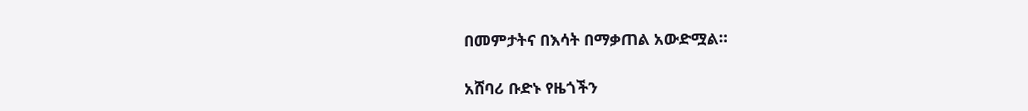በመምታትና በእሳት በማቃጠል አውድሟል።

አሸባሪ ቡድኑ የዜጎችን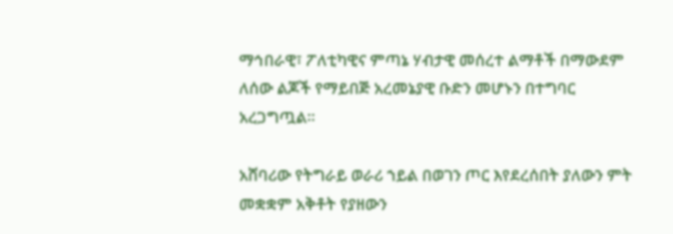ማኅበራዊ፣ ፖለቲካዊና ምጣኔ ሃብታዊ መሰረተ ልማቶች በማውደም ለሰው ልጆች የማይበጅ አረመኔያዊ ቡድን መሆኑን በተግባር አረጋግጧል።

አሸባሪው የትግራይ ወራሪ ኀይል በወገን ጦር እየደረሰበት ያለውን ምት መቋቋም አቅቶት የያዘውን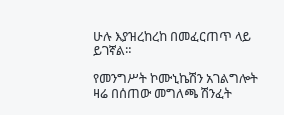ሁሉ እያዝረከረከ በመፈርጠጥ ላይ ይገኛል።

የመንግሥት ኮሙኒኬሽን አገልግሎት ዛሬ በሰጠው መግለጫ ሽንፈት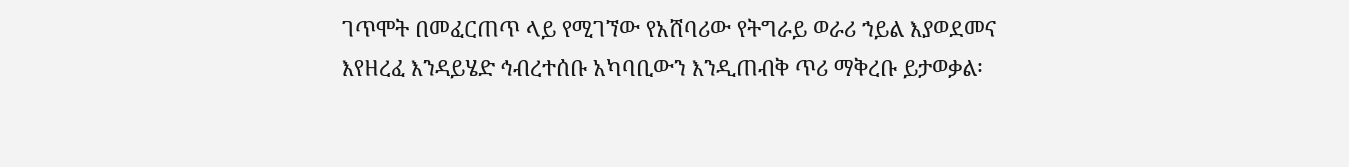ገጥሞት በመፈርጠጥ ላይ የሚገኘው የአሸባሪው የትግራይ ወራሪ ኀይል እያወደመና እየዘረፈ እንዳይሄድ ኅብረተሰቡ አካባቢውን እንዲጠብቅ ጥሪ ማቅረቡ ይታወቃል፡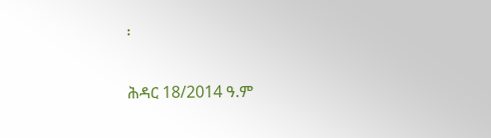፡

ሕዳር 18/2014 ዓ.ም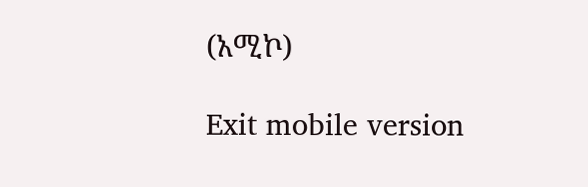(አሚኮ)

Exit mobile version